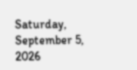Saturday, September 5, 2026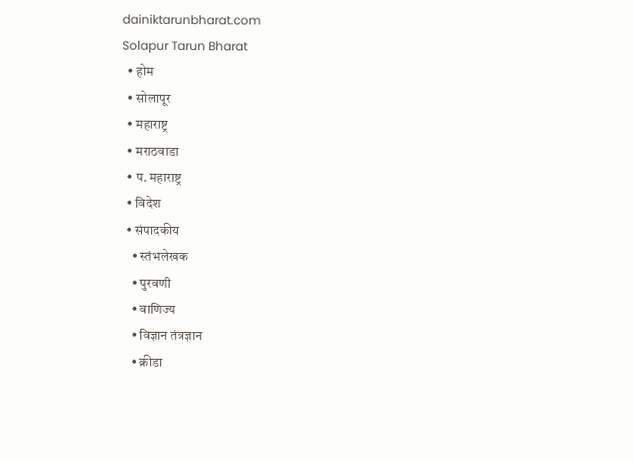dainiktarunbharat.com
Solapur Tarun Bharat
  • होम
  • सोलापूर
  • महाराष्ट्र
  • मराठवाडा
  • प. महाराष्ट्र
  • विदेश
  • संपादकीय
    • स्तंभलेखक
    • पुरवणी
    • वाणिज्य
    • विज्ञान तंत्रज्ञान
    • क्रीडा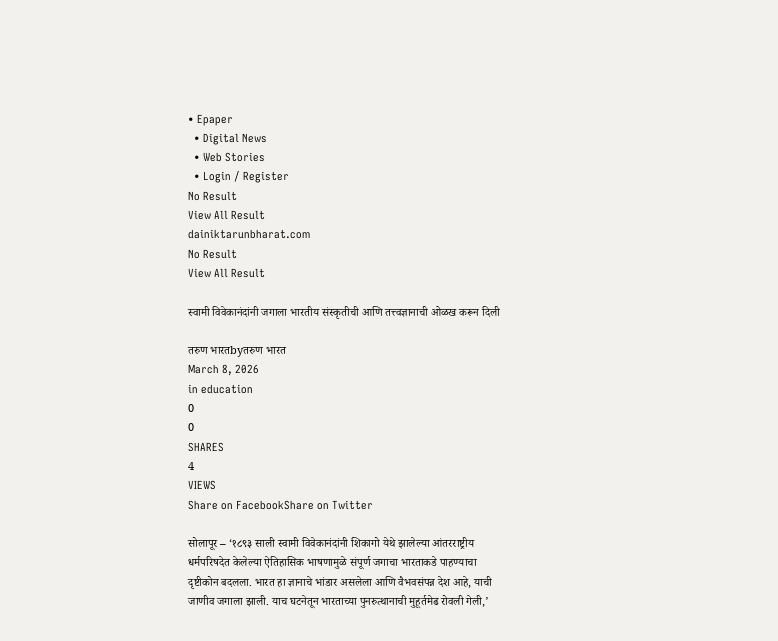• Epaper
  • Digital News
  • Web Stories
  • Login / Register
No Result
View All Result
dainiktarunbharat.com
No Result
View All Result

स्वामी विवेकानंदांनी जगाला भारतीय संस्कृतीची आणि तत्त्वज्ञानाची ओळख करून दिली

तरुण भारतbyतरुण भारत
March 8, 2026
in education
0
0
SHARES
4
VIEWS
Share on FacebookShare on Twitter

सोलापूर – ‘१८९३ साली स्वामी विवेकानंदांनी शिकागो येथे झालेल्या आंतरराष्ट्रीय धर्मपरिषदेत केलेल्या ऐतिहासिक भाषणामुळे संपूर्ण जगाचा भारताकडे पाहण्याचा दृष्टीकोन बदलला. भारत हा ज्ञानाचे भांडार असलेला आणि वैभवसंपन्न देश आहे, याची जाणीव जगाला झाली. याच घटनेतून भारताच्या पुनरुत्थानाची मुहूर्तमेढ रोवली गेली,’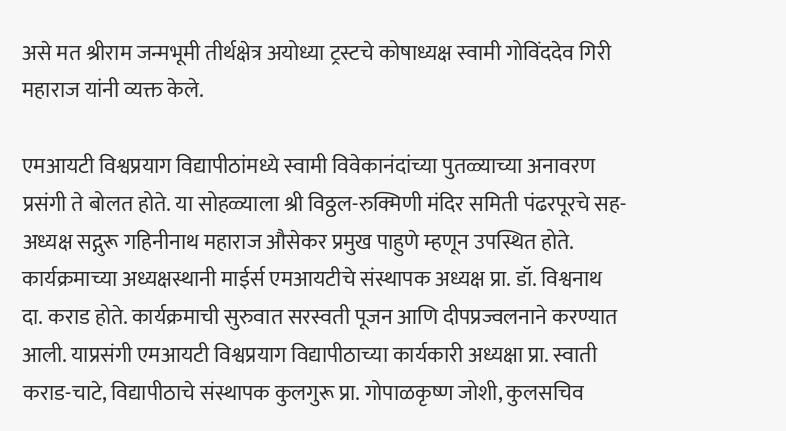असे मत श्रीराम जन्मभूमी तीर्थक्षेत्र अयोध्या ट्रस्टचे कोषाध्यक्ष स्वामी गोविंददेव गिरी महाराज यांनी व्यक्त केले.

एमआयटी विश्वप्रयाग विद्यापीठांमध्ये स्वामी विवेकानंदांच्या पुतळ्याच्या अनावरण प्रसंगी ते बोलत होते. या सोहळ्याला श्री विठ्ठल-रुक्मिणी मंदिर समिती पंढरपूरचे सह-अध्यक्ष सद्गुरू गहिनीनाथ महाराज औसेकर प्रमुख पाहुणे म्हणून उपस्थित होते. कार्यक्रमाच्या अध्यक्षस्थानी माईर्स एमआयटीचे संस्थापक अध्यक्ष प्रा. डॉ. विश्वनाथ दा. कराड होते. कार्यक्रमाची सुरुवात सरस्वती पूजन आणि दीपप्रज्वलनाने करण्यात आली. याप्रसंगी एमआयटी विश्वप्रयाग विद्यापीठाच्या कार्यकारी अध्यक्षा प्रा. स्वाती कराड-चाटे, विद्यापीठाचे संस्थापक कुलगुरू प्रा. गोपाळकृष्ण जोशी, कुलसचिव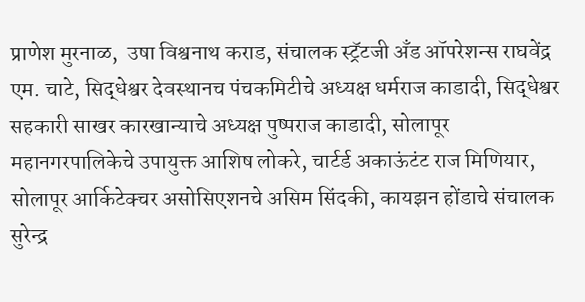प्राणेश मुरनाळ,  उषा विश्वनाथ कराड, संचालक स्ट्रॅटजी अँड ऑपरेशन्स राघवेंद्र एम. चाटे, सिद्धेश्वर देवस्थानच पंचकमिटीचे अध्यक्ष धर्मराज काडादी, सिद्धेश्वर सहकारी साखर कारखान्याचे अध्यक्ष पुष्पराज काडादी, सोलापूर महानगरपालिकेचे उपायुक्त आशिष लोकरे, चार्टर्ड अकाऊंटंट राज मिणियार, सोलापूर आर्किटेक्चर असोसिएशनचे असिम सिंदकी, कायझन होंडाचे संचालक सुरेन्द्र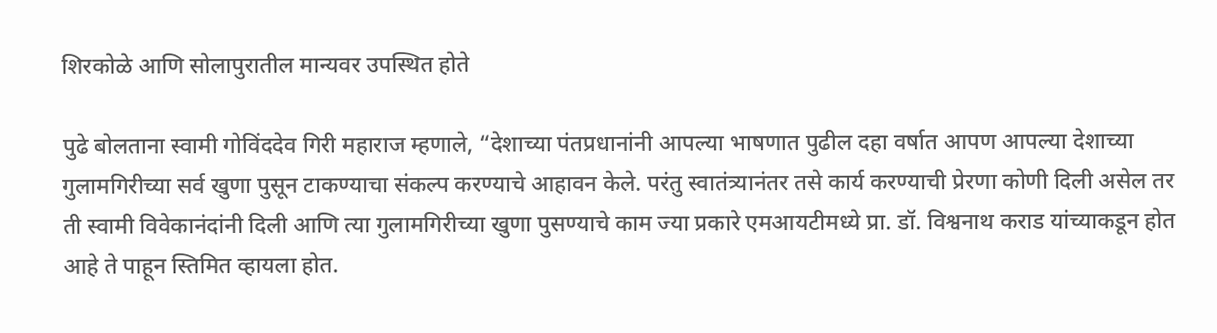शिरकोळे आणि सोलापुरातील मान्यवर उपस्थित होते

पुढे बोलताना स्वामी गोविंददेव गिरी महाराज म्हणाले, “देशाच्या पंतप्रधानांनी आपल्या भाषणात पुढील दहा वर्षात आपण आपल्या देशाच्या गुलामगिरीच्या सर्व खुणा पुसून टाकण्याचा संकल्प करण्याचे आहावन केले. परंतु स्वातंत्र्यानंतर तसे कार्य करण्याची प्रेरणा कोणी दिली असेल तर ती स्वामी विवेकानंदांनी दिली आणि त्या गुलामगिरीच्या खुणा पुसण्याचे काम ज्या प्रकारे एमआयटीमध्ये प्रा. डॉ. विश्वनाथ कराड यांच्याकडून होत आहे ते पाहून स्तिमित व्हायला होत.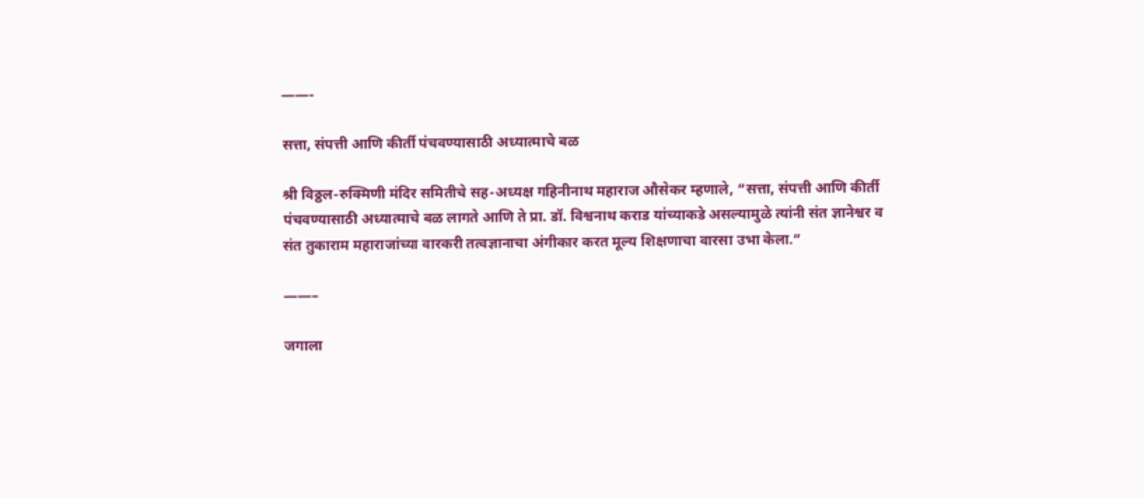——-

सत्ता, संपत्ती आणि कीर्ती पंचवण्यासाठी अध्यात्माचे बळ

श्री विठ्ठल-रुक्मिणी मंदिर समितीचे सह-अध्यक्ष गहिनीनाथ महाराज औसेकर म्हणाले, “सत्ता, संपत्ती आणि कीर्ती पंचवण्यासाठी अध्यात्माचे बळ लागते आणि ते प्रा. डॉ. विश्वनाथ कराड यांच्याकडे असल्यामुळे त्यांनी संत ज्ञानेश्वर व संत तुकाराम महाराजांच्या वारकरी तत्वज्ञानाचा अंगीकार करत मूल्य शिक्षणाचा वारसा उभा केला.”

——–

जगाला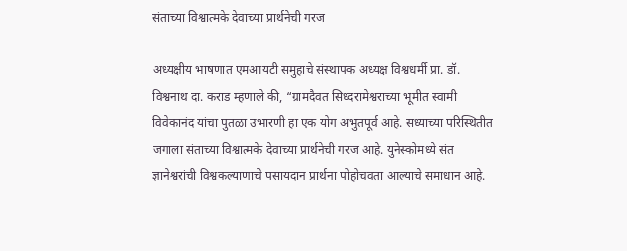संताच्या विश्वात्मके देवाच्या प्रार्थनेची गरज

अध्यक्षीय भाषणात एमआयटी समुहाचे संस्थापक अध्यक्ष विश्वधर्मी प्रा. डॉ. विश्वनाथ दा. कराड म्हणाले की, “ग्रामदैवत सिध्दरामेश्वराच्या भूमीत स्वामी विवेकानंद यांचा पुतळा उभारणी हा एक योग अभुतपूर्व आहे. सध्याच्या परिस्थितीत जगाला संताच्या विश्वात्मके देवाच्या प्रार्थनेची गरज आहे. युनेस्कोमध्ये संत ज्ञानेश्वरांची विश्वकल्याणाचे पसायदान प्रार्थना पोहोचवता आल्याचे समाधान आहे.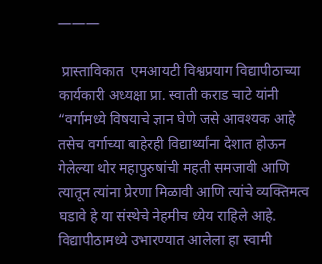———

 प्रास्ताविकात  एमआयटी विश्वप्रयाग विद्यापीठाच्या कार्यकारी अध्यक्षा प्रा. स्वाती कराड चाटे यांनी  “वर्गामध्ये विषयाचे ज्ञान घेणे जसे आवश्यक आहे तसेच वर्गाच्या बाहेरही विद्यार्थ्यांना देशात होऊन गेलेल्या थोर महापुरुषांची महती समजावी आणि त्यातून त्यांना प्रेरणा मिळावी आणि त्यांचे व्यक्तिमत्व घडावे हे या संस्थेचे नेहमीच ध्येय राहिले आहे. विद्यापीठामध्ये उभारण्यात आलेला हा स्वामी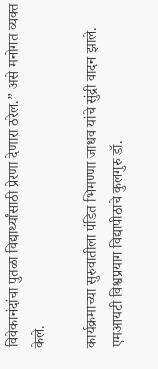विवेकानंदांचा पुतळा विद्यार्थ्यांसाठी प्रेरणा देणारा ठरेल.” असे मनोगत व्यक्त केले.

कार्यक्रमाच्या सुरुवातीला पंडित भिमण्णा जाधव यांचे सुंद्री वादन झाले. एमआयटी विश्वप्रयाग विद्यापीठाचे कुलगुरु डॉ.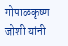गोपाळकृष्ण जोशी यांनी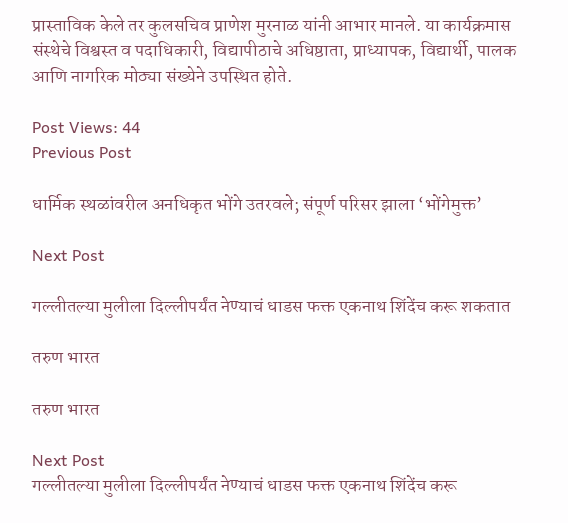प्रास्ताविक केले तर कुलसचिव प्राणेश मुरनाळ यांनी आभार मानले. या कार्यक्रमास संस्थेचे विश्वस्त व पदाधिकारी, विद्यापीठाचे अधिष्ठाता, प्राध्यापक, विद्यार्थी, पालक आणि नागरिक मोठ्या संख्येने उपस्थित होते.

Post Views: 44
Previous Post

धार्मिक स्थळांवरील अनधिकृत भोंगे उतरवले; संपूर्ण परिसर झाला ‘भोंगेमुक्त’

Next Post

गल्लीतल्या मुलीला दिल्लीपर्यंत नेण्याचं धाडस फक्त एकनाथ शिंदेंच करू शकतात

तरुण भारत

तरुण भारत

Next Post
गल्लीतल्या मुलीला दिल्लीपर्यंत नेण्याचं धाडस फक्त एकनाथ शिंदेंच करू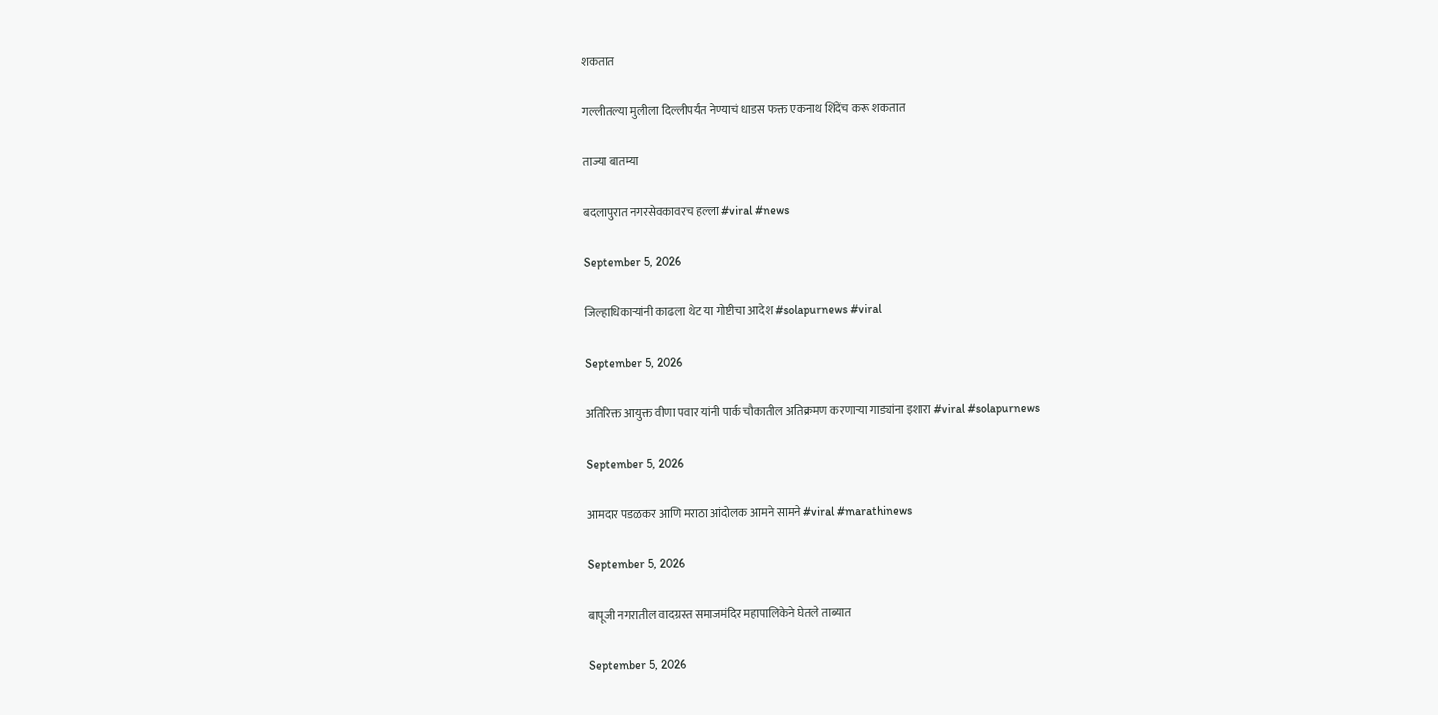शकतात

गल्लीतल्या मुलीला दिल्लीपर्यंत नेण्याचं धाडस फक्त एकनाथ शिंदेंच करू शकतात

ताज्या बातम्या

बदलापुरात नगरसेवकावरच हल्ला #viral #news

September 5, 2026

जिल्हाधिकाऱ्यांनी काढला थेट या गोष्टीचा आदेश #solapurnews #viral

September 5, 2026

अतिरिक्त आयुक्त वीणा पवार यांनी पार्क चौकातील अतिक्रमण करणाऱ्या गाड्यांना इशारा #viral #solapurnews

September 5, 2026

आमदार पडळकर आणि मराठा आंदोलक आमने सामने #viral #marathinews

September 5, 2026

बापूजी नगरातील वादग्रस्त समाजमंदिर महापालिकेने घेतले ताब्यात

September 5, 2026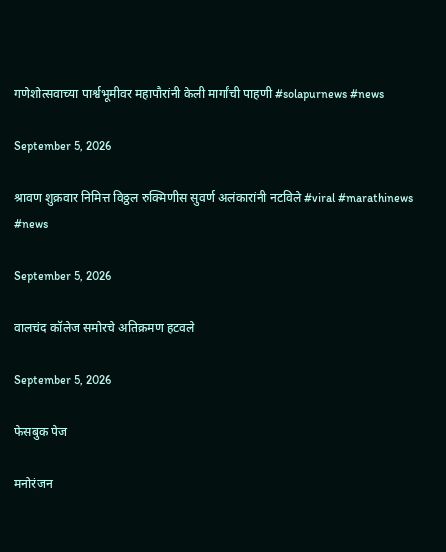गणेशोत्सवाच्या पार्श्वभूमीवर महापौरांनी केली मार्गांची पाहणी #solapurnews #news

September 5, 2026

श्रावण शुक्रवार निमित्त विठ्ठल रुक्मिणीस सुवर्ण अलंकारांनी नटविले #viral #marathinews #news

September 5, 2026

वालचंद कॉलेज समोरचे अतिक्रमण हटवले

September 5, 2026

फेसबुक पेज

मनोरंजन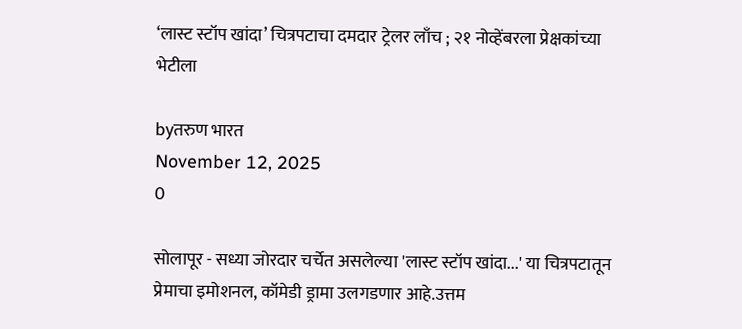‘लास्ट स्टॉप खांदा’ चित्रपटाचा दमदार ट्रेलर लाँच ; २१ नोव्हेंबरला प्रेक्षकांच्या भेटीला

byतरुण भारत
November 12, 2025
0

सोलापूर - सध्या जोरदार चर्चेत असलेल्या 'लास्ट स्टॉप खांदा...' या चित्रपटातून प्रेमाचा इमोशनल, कॉमेडी ड्रामा उलगडणार आहे.उत्तम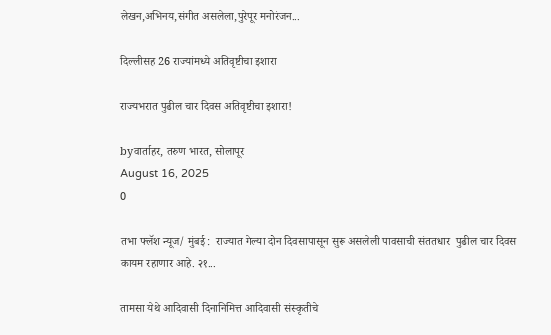लेखन,अभिनय,संगीत असलेला,पुरेपूर मनोरंजन...

दिल्लीसह 26 राज्यांमध्ये अतिवृष्टीचा इशारा

राज्यभरात पुढील चार दिवस अतिवृष्टीचा इशारा!

byवार्ताहर, तरुण भारत, सोलापूर
August 16, 2025
0

तभा फ्लॅश न्यूज/ मुंबई :  राज्यात गेल्या दोन दिवसापासून सुरू असलेली पावसाची संततधार  पुढील चार दिवस कायम रहाणार आहे. २१...

तामसा येथे आदिवासी दिनानिमित्त आदिवासी संस्कृतीचे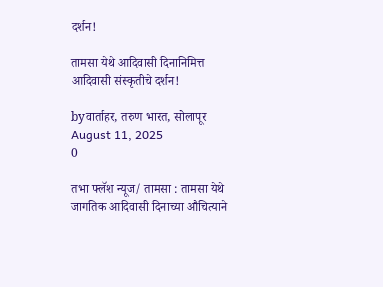दर्शन!

तामसा येथे आदिवासी दिनानिमित्त आदिवासी संस्कृतीचे दर्शन!

byवार्ताहर, तरुण भारत, सोलापूर
August 11, 2025
0

तभा फ्लॅश न्यूज/ तामसा : तामसा येथे जागतिक आदिवासी दिनाच्या औचित्याने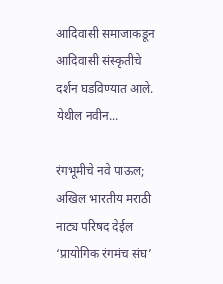आदिवासी समाजाकडून आदिवासी संस्कृतीचे दर्शन घडविण्यात आले. येथील नवीन...

रंगभूमीचे नवे पाऊल; अखिल भारतीय मराठी नाट्य परिषद देईल ‘प्रायोगिक रंगमंच संघ’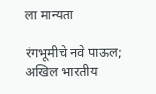ला मान्यता

रंगभूमीचे नवे पाऊल; अखिल भारतीय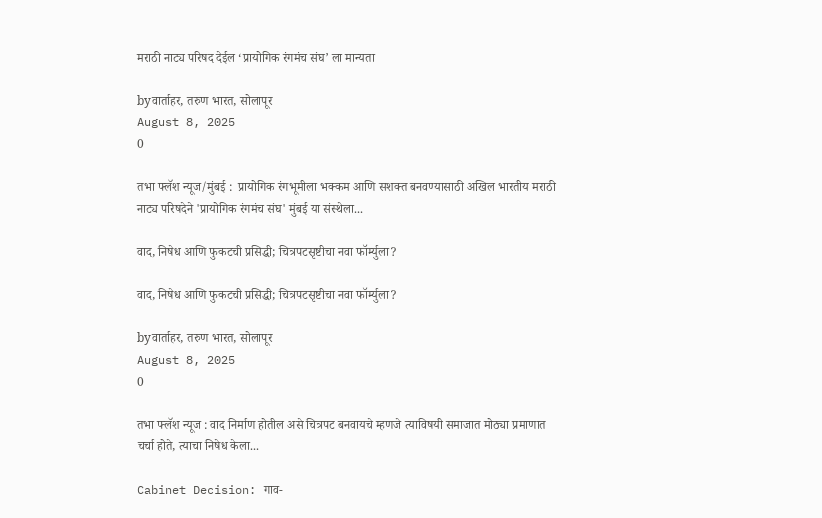मराठी नाट्य परिषद देईल ‘प्रायोगिक रंगमंच संघ’ ला मान्यता

byवार्ताहर, तरुण भारत, सोलापूर
August 8, 2025
0

तभा फ्लॅश न्यूज/मुंबई :  प्रायोगिक रंगभूमीला भक्कम आणि सशक्त बनवण्यासाठी अखिल भारतीय मराठी नाट्य परिषदेने 'प्रायोगिक रंगमंच संघ' मुंबई या संस्थेला...

वाद, निषेध आणि फुकटची प्रसिद्धी; चित्रपटसृष्टीचा नवा फॉर्म्युला?

वाद, निषेध आणि फुकटची प्रसिद्धी; चित्रपटसृष्टीचा नवा फॉर्म्युला?

byवार्ताहर, तरुण भारत, सोलापूर
August 8, 2025
0

तभा फ्लॅश न्यूज : वाद निर्माण होतील असे चित्रपट बनवायचे म्हणजे त्याविषयी समाजात मोठ्या प्रमाणात चर्चा होते, त्याचा निषेध केला...

Cabinet Decision: गाव-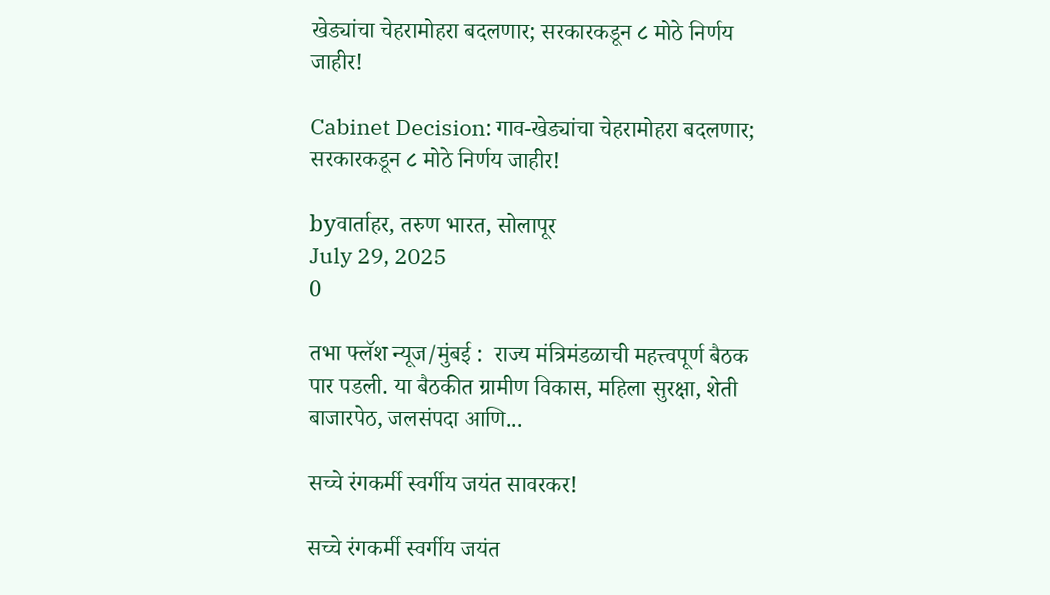खेड्यांचा चेहरामोहरा बदलणार; सरकारकडून ८ मोठे निर्णय जाहीर!

Cabinet Decision: गाव-खेड्यांचा चेहरामोहरा बदलणार; सरकारकडून ८ मोठे निर्णय जाहीर!

byवार्ताहर, तरुण भारत, सोलापूर
July 29, 2025
0

तभा फ्लॅश न्यूज/मुंबई :  राज्य मंत्रिमंडळाची महत्त्वपूर्ण बैठक पार पडली. या बैठकीत ग्रामीण विकास, महिला सुरक्षा, शेती बाजारपेठ, जलसंपदा आणि...

सच्चे रंगकर्मी स्वर्गीय जयंत सावरकर!

सच्चे रंगकर्मी स्वर्गीय जयंत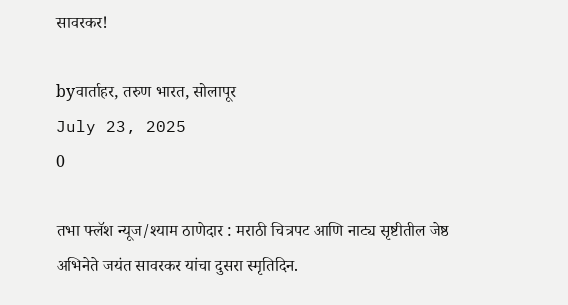सावरकर!

byवार्ताहर, तरुण भारत, सोलापूर
July 23, 2025
0

तभा फ्लॅश न्यूज/श्याम ठाणेदार : मराठी चित्रपट आणि नाट्य सृष्टीतील जेष्ठ अभिनेते जयंत सावरकर यांचा दुसरा स्मृतिदिन.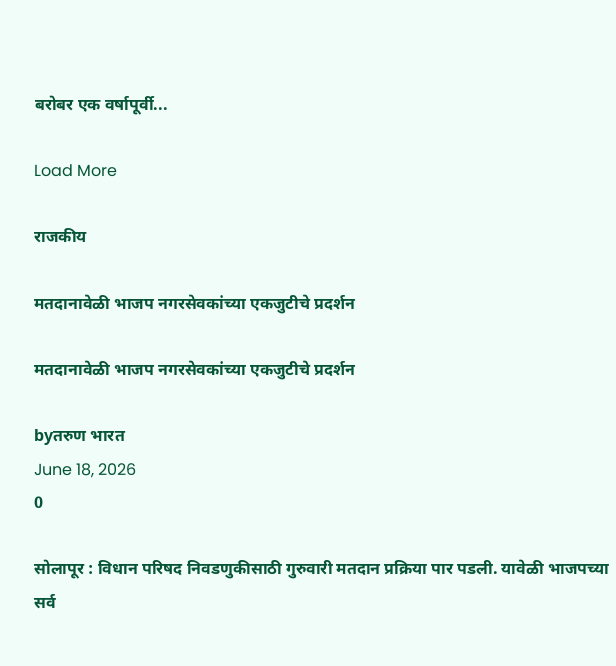बरोबर एक वर्षापूर्वी...

Load More

राजकीय

मतदानावेळी भाजप नगरसेवकांच्या एकजुटीचे प्रदर्शन

मतदानावेळी भाजप नगरसेवकांच्या एकजुटीचे प्रदर्शन

byतरुण भारत
June 18, 2026
0

सोलापूर : विधान परिषद निवडणुकीसाठी गुरुवारी मतदान प्रक्रिया पार पडली. यावेळी भाजपच्या सर्व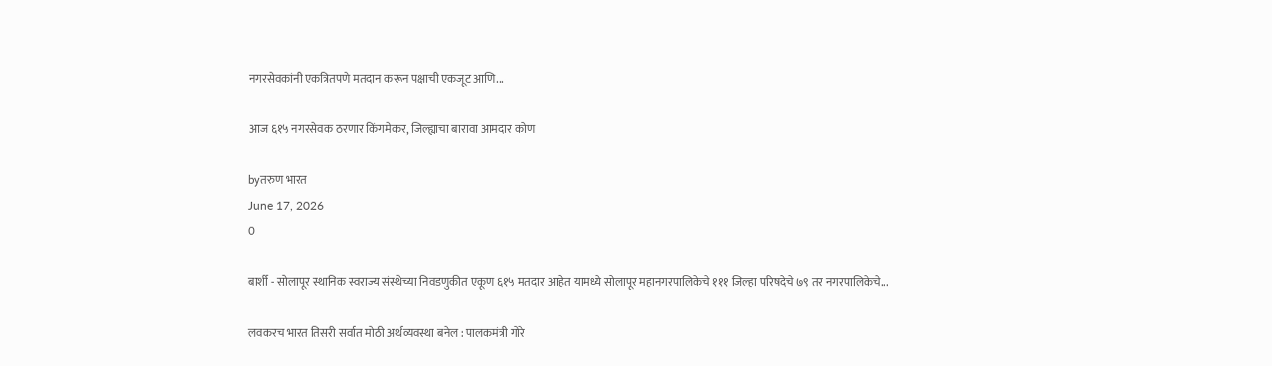नगरसेवकांनी एकत्रितपणे मतदान करून पक्षाची एकजूट आणि...

आज ६१५ नगरसेवक ठरणार किंगमेकर, जिल्ह्याचा बारावा आमदार कोण

byतरुण भारत
June 17, 2026
0

बार्शी - सोलापूर स्थानिक स्वराज्य संस्थेच्या निवडणुकीत एकूण ६१५ मतदार आहेत यामध्ये सोलापूर महानगरपालिकेचे १११ जिल्हा परिषदेचे ७९ तर नगरपालिकेचे...

लवकरच भारत तिसरी सर्वात मोठी अर्थव्यवस्था बनेल : पालकमंत्री गोरे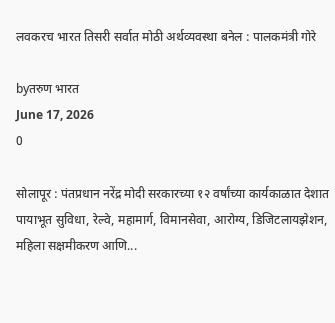लवकरच भारत तिसरी सर्वात मोठी अर्थव्यवस्था बनेल : पालकमंत्री गोरे

byतरुण भारत
June 17, 2026
0

सोलापूर : पंतप्रधान नरेंद्र मोदी सरकारच्या १२ वर्षांच्या कार्यकाळात देशात पायाभूत सुविधा, रेल्वे, महामार्ग, विमानसेवा, आरोग्य, डिजिटलायझेशन, महिला सक्षमीकरण आणि...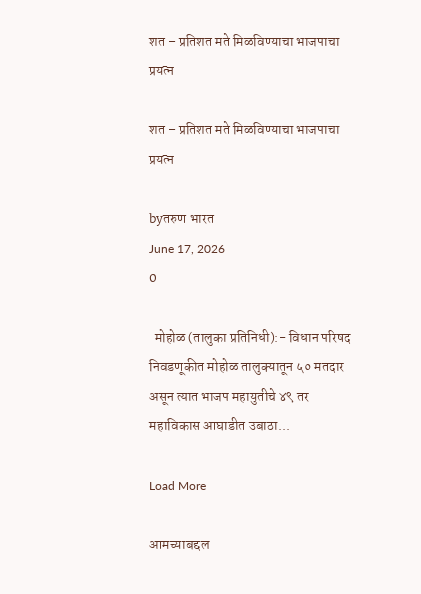शत – प्रतिशत मते मिळविण्याचा भाजपाचा प्रयत्न

शत – प्रतिशत मते मिळविण्याचा भाजपाचा प्रयत्न

byतरुण भारत
June 17, 2026
0

  मोहोळ (तालुका प्रतिनिधी):- विधान परिषद निवडणूकीत मोहोळ तालुक्यातून ५० मतदार असून त्यात भाजप महायुतीचे ४९ तर महाविकास आघाडीत उबाठा...

Load More

आमच्याबद्दल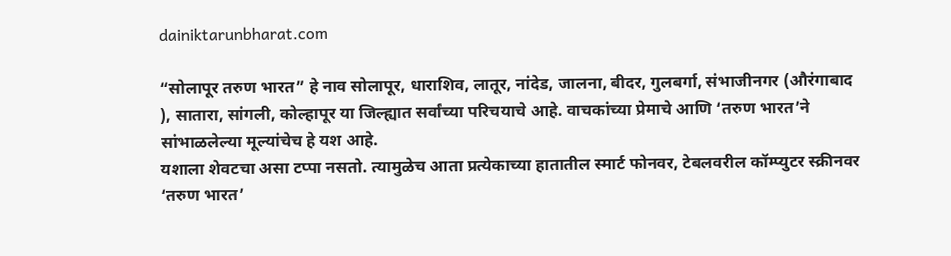dainiktarunbharat.com

“सोलापूर तरुण भारत” हे नाव सोलापूर, धाराशिव, लातूर, नांदेड, जालना, बीदर, गुलबर्गा, संभाजीनगर (औरंगाबाद ), सातारा, सांगली, कोल्हापूर या जिल्ह्यात सर्वांच्या परिचयाचे आहे. वाचकांच्या प्रेमाचे आणि ‘तरुण भारत’ने सांभाळलेल्या मूल्यांचेच हे यश आहे.
यशाला शेवटचा असा टप्पा नसतो. त्यामुळेच आता प्रत्येकाच्या हातातील स्मार्ट फोनवर, टेबलवरील कॉम्प्युटर स्क्रीनवर ‘तरुण भारत’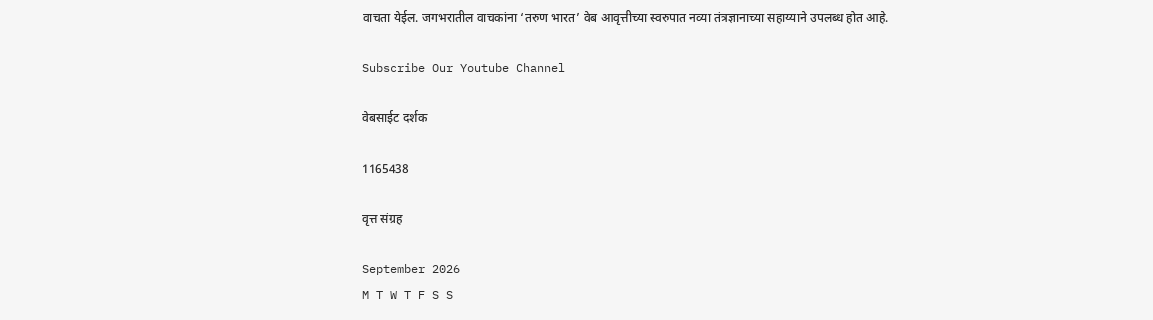वाचता येईल. जगभरातील वाचकांना ‘तरुण भारत’ वेब आवृत्तीच्या स्वरुपात नव्या तंत्रज्ञानाच्या सहाय्याने उपलब्ध होत आहे.

Subscribe Our Youtube Channel

वेबसाईट दर्शक

1165438

वृत्त संग्रह

September 2026
M T W T F S S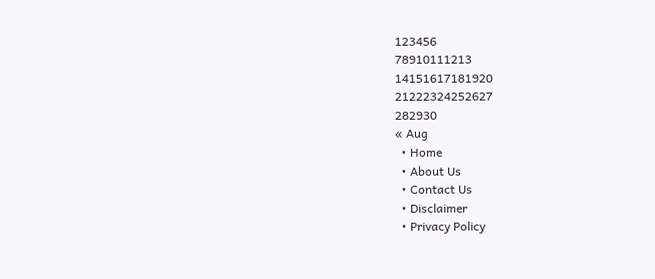123456
78910111213
14151617181920
21222324252627
282930
« Aug
  • Home
  • About Us
  • Contact Us
  • Disclaimer
  • Privacy Policy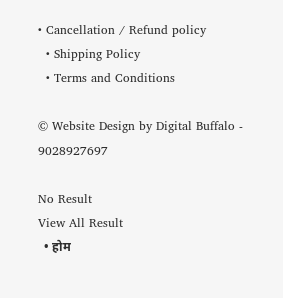• Cancellation / Refund policy
  • Shipping Policy
  • Terms and Conditions

© Website Design by Digital Buffalo - 9028927697

No Result
View All Result
  • होम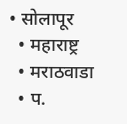• सोलापूर
  • महाराष्ट्र
  • मराठवाडा
  • प.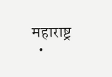महाराष्ट्र
  •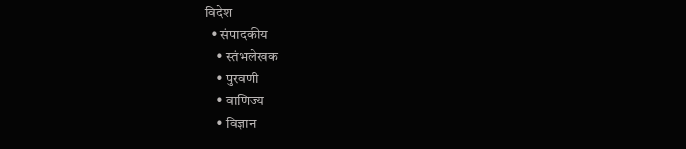विदेश
  • संपादकीय
    • स्तंभलेखक
    • पुरवणी
    • वाणिज्य
    • विज्ञान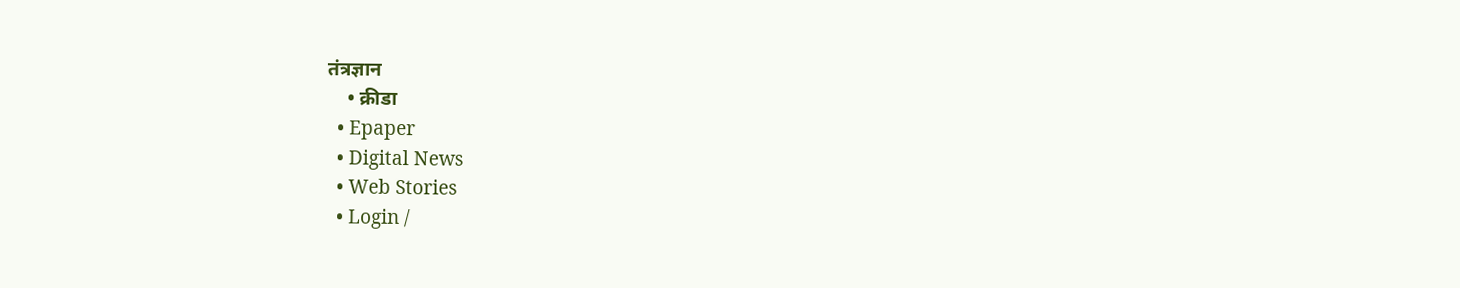तंत्रज्ञान
    • क्रीडा
  • Epaper
  • Digital News
  • Web Stories
  • Login /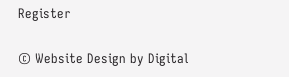Register

© Website Design by Digital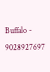Buffalo - 9028927697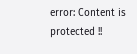error: Content is protected !!